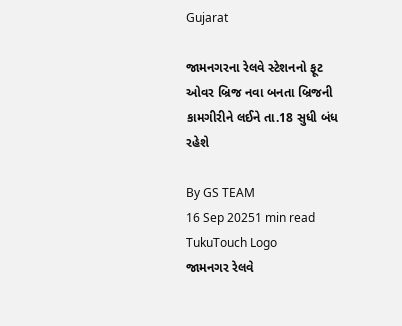Gujarat

જામનગરના રેલવે સ્ટેશનનો ફૂટ ઓવર બ્રિજ નવા બનતા બ્રિજની કામગીરીને લઈને તા.18 સુધી બંધ રહેશે

By GS TEAM
16 Sep 20251 min read
TukuTouch Logo
જામનગર રેલવે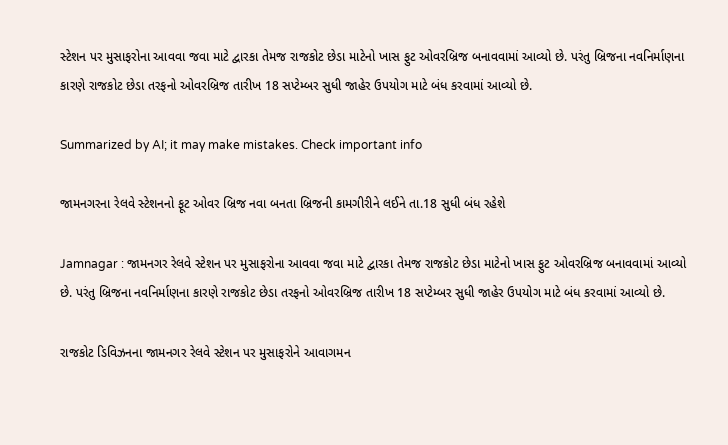સ્ટેશન પર મુસાફરોના આવવા જવા માટે દ્વારકા તેમજ રાજકોટ છેડા માટેનો ખાસ ફુટ ઓવરબ્રિજ બનાવવામાં આવ્યો છે. પરંતુ બ્રિજના નવનિર્માણના કારણે રાજકોટ છેડા તરફનો ઓવરબ્રિજ તારીખ 18 સપ્ટેમ્બર સુધી જાહેર ઉપયોગ માટે બંધ કરવામાં આવ્યો છે.

Summarized by AI; it may make mistakes. Check important info

જામનગરના રેલવે સ્ટેશનનો ફૂટ ઓવર બ્રિજ નવા બનતા બ્રિજની કામગીરીને લઈને તા.18 સુધી બંધ રહેશે

Jamnagar : જામનગર રેલવે સ્ટેશન પર મુસાફરોના આવવા જવા માટે દ્વારકા તેમજ રાજકોટ છેડા માટેનો ખાસ ફુટ ઓવરબ્રિજ બનાવવામાં આવ્યો છે. પરંતુ બ્રિજના નવનિર્માણના કારણે રાજકોટ છેડા તરફનો ઓવરબ્રિજ તારીખ 18 સપ્ટેમ્બર સુધી જાહેર ઉપયોગ માટે બંધ કરવામાં આવ્યો છે.

રાજકોટ ડિવિઝનના જામનગર રેલવે સ્ટેશન પર મુસાફરોને આવાગમન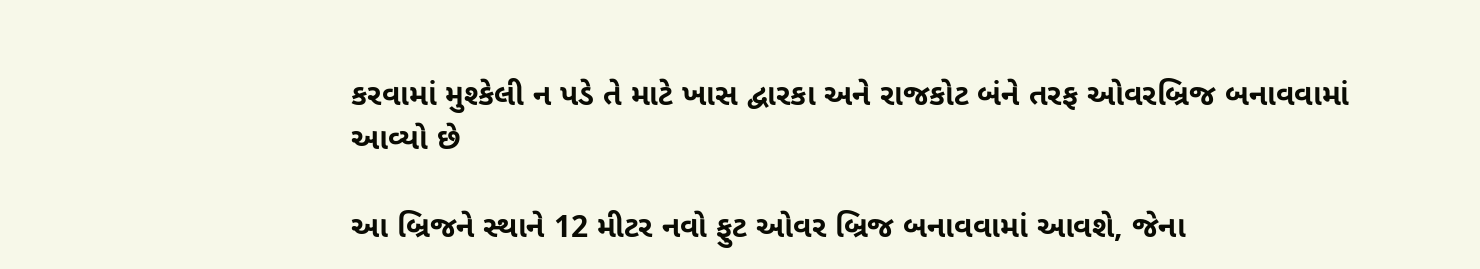કરવામાં મુશ્કેલી ન પડે તે માટે ખાસ દ્વારકા અને રાજકોટ બંને તરફ ઓવરબ્રિજ બનાવવામાં આવ્યો છે

આ બ્રિજને સ્થાને 12 મીટર નવો ફુટ ઓવર બ્રિજ બનાવવામાં આવશે, જેના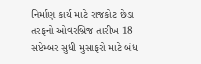નિર્માણ કાર્ય માટે રાજકોટ છેડા તરફનો ઓવરબ્રિજ તારીખ 18 સપ્ટેમ્બર સુધી મુસાફરો માટે બંધ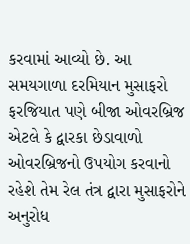કરવામાં આવ્યો છે. આ સમયગાળા દરમિયાન મુસાફરો ફરજિયાત પણે બીજા ઓવરબ્રિજ એટલે કે દ્વારકા છેડાવાળો ઓવરબ્રિજનો ઉપયોગ કરવાનો રહેશે તેમ રેલ તંત્ર દ્વારા મુસાફરોને અનુરોધ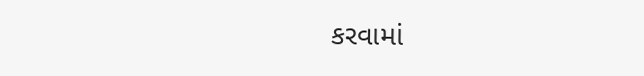કરવામાં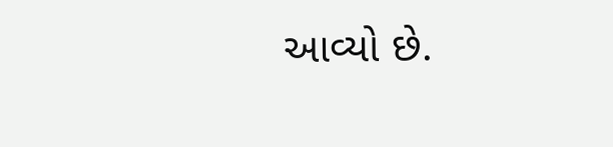આવ્યો છે.